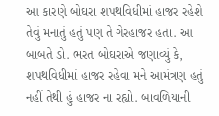આ કારણે બોઘરા શપથવિધીમાં હાજર રહેશે તેવું મનાતું હતું પણ તે ગેરહાજર હતા. આ બાબતે ડો. ભરત બોઘરાએ જણાવ્યું કે, શપથવિધીમાં હાજર રહેવા મને આમંત્રણ હતું નહીં તેથી હું હાજર ના રહ્યો. બાવળિયાની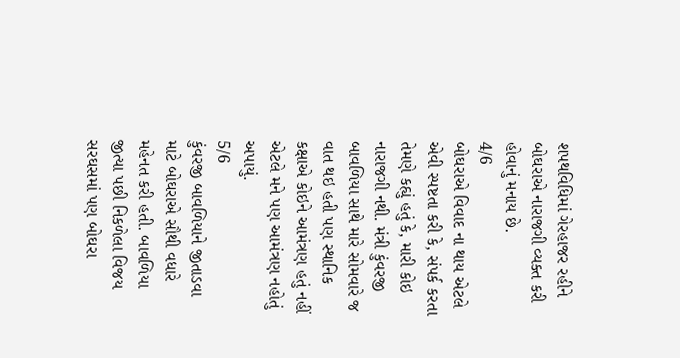શપથવિધિમાં ગેરહાજર રહીને બોઘરાએ નારાજગી વ્યક્ત કરી હોવાનું મનાય છે.
4/6
બોઘરાએ વિવાદ ના થાય એટલે એવી સ્પષ્ટતા કરી કે, સંપર્ક કરતા તેમણે કહ્યું હતું કે, મારી કોઇ નારાજગી નથી. મંત્રી કુંવરજી બાવળિયા સાથે મારે સોમવારે જ વાત થઇ હતી પણ સ્થાનિક કક્ષાએ કોઇને આમંત્રણ હતું નહીં એટલે મને પણ આમંત્રણ નહોતું અપાયું.
5/6
કુંવરજી બાવળિયાને જીતાડવા માટે બોઘરાએ સૌથી વધારે મહેનત કરી હતી. બાવળિયા જીત્યા પછી નિકળેલા વિજય સરઘસમાં પણ બોઘરા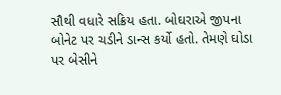સૌથી વધારે સક્રિય હતા. બોઘરાએ જીપના બોનેટ પર ચડીને ડાન્સ કર્યો હતો. તેમણે ઘોડા પર બેસીને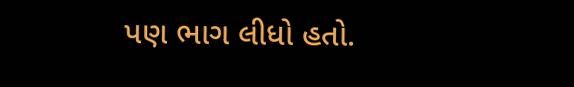પણ ભાગ લીધો હતો.